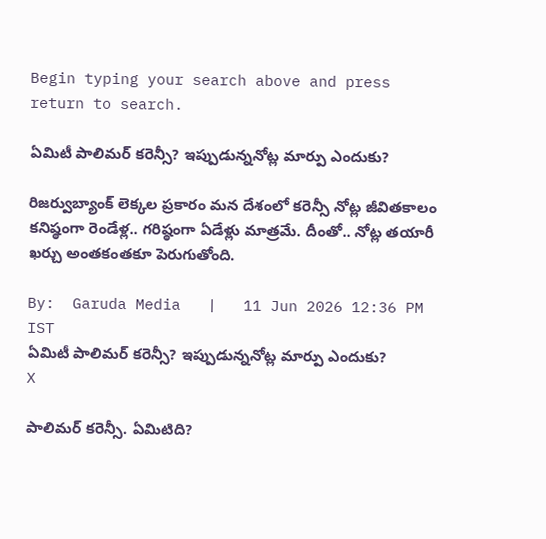Begin typing your search above and press return to search.

ఏమిటీ పాలిమర్ కరెన్సీ? ఇప్పుడున్ననోట్ల మార్పు ఎందుకు?

రిజర్వుబ్యాంక్ లెక్కల ప్రకారం మన దేశంలో కరెన్సీ నోట్ల జీవితకాలం కనిష్ఠంగా రెండేళ్ల.. గరిష్ఠంగా ఏడేళ్లు మాత్రమే. దీంతో.. నోట్ల తయారీ ఖర్చు అంతకంతకూ పెరుగుతోంది.

By:  Garuda Media   |   11 Jun 2026 12:36 PM IST
ఏమిటీ పాలిమర్ కరెన్సీ? ఇప్పుడున్ననోట్ల మార్పు ఎందుకు?
X

పాలిమర్ కరెన్సీ. ఏమిటిది?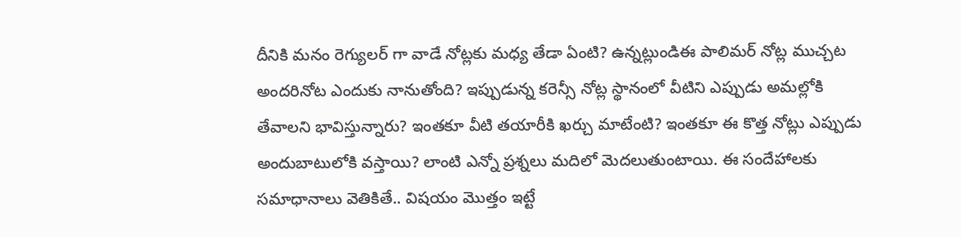దీనికి మనం రెగ్యులర్ గా వాడే నోట్లకు మధ్య తేడా ఏంటి? ఉన్నట్లుండిఈ పాలిమర్ నోట్ల ముచ్చట అందరినోట ఎందుకు నానుతోంది? ఇప్పుడున్న కరెన్సీ నోట్ల స్థానంలో వీటిని ఎప్పుడు అమల్లోకి తేవాలని భావిస్తున్నారు? ఇంతకూ వీటి తయారీకి ఖర్చు మాటేంటి? ఇంతకూ ఈ కొత్త నోట్లు ఎప్పుడు అందుబాటులోకి వస్తాయి? లాంటి ఎన్నో ప్రశ్నలు మదిలో మెదలుతుంటాయి. ఈ సందేహాలకు సమాధానాలు వెతికితే.. విషయం మొత్తం ఇట్టే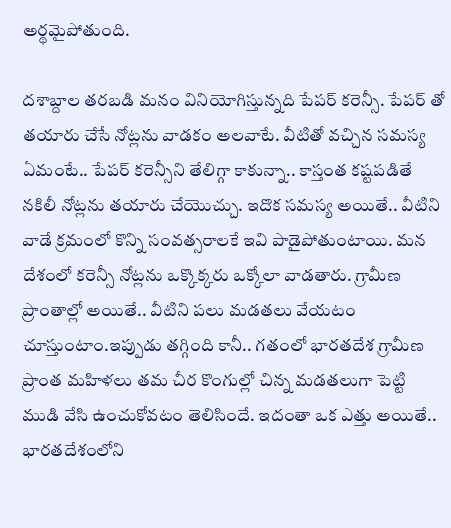అర్థమైపోతుంది.

దశాబ్దాల తరబడి మనం వినియోగిస్తున్నది పేపర్ కరెన్సీ. పేపర్ తో తయారు చేసే నోట్లను వాడకం అలవాటే. వీటితో వచ్చిన సమస్య ఏమంటే.. పేపర్ కరెన్సీని తేలిగ్గా కాకున్నా.. కాస్తంత కష్టపడితే నకిలీ నోట్లను తయారు చేయొచ్చు. ఇదొక సమస్య అయితే.. వీటిని వాడే క్రమంలో కొన్ని సంవత్సరాలకే ఇవి పాడైపోతుంటాయి. మన దేశంలో కరెన్సీ నోట్లను ఒక్కొక్కరు ఒక్కోలా వాడతారు. గ్రామీణ ప్రాంతాల్లో అయితే.. వీటిని పలు మడతలు వేయటం చూస్తుంటాం.ఇప్పుడు తగ్గింది కానీ.. గతంలో భారతదేశ గ్రామీణ ప్రాంత మహిళలు తమ చీర కొంగుల్లో చిన్న మడతలుగా పెట్టి ముడి వేసి ఉంచుకోవటం తెలిసిందే. ఇదంతా ఒక ఎత్తు అయితే.. భారతదేశంలోని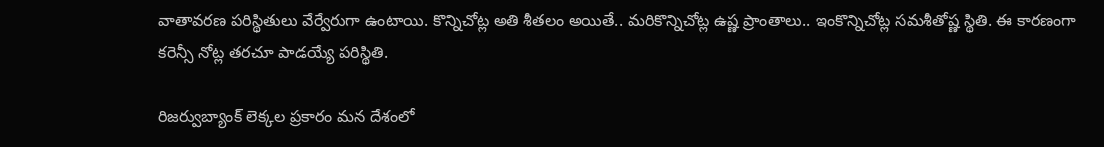వాతావరణ పరిస్థితులు వేర్వేరుగా ఉంటాయి. కొన్నిచోట్ల అతి శీతలం అయితే.. మరికొన్నిచోట్ల ఉష్ణ ప్రాంతాలు.. ఇంకొన్నిచోట్ల సమశీతోష్ణ స్థితి. ఈ కారణంగా కరెన్సీ నోట్ల తరచూ పాడయ్యే పరిస్థితి.

రిజర్వుబ్యాంక్ లెక్కల ప్రకారం మన దేశంలో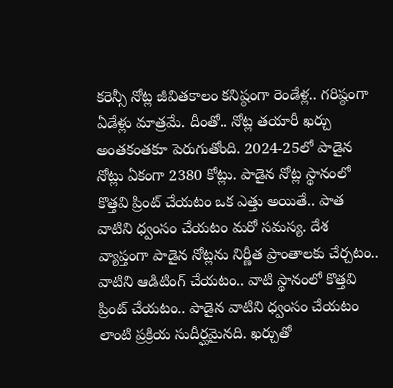కరెన్సీ నోట్ల జీవితకాలం కనిష్ఠంగా రెండేళ్ల.. గరిష్ఠంగా ఏడేళ్లు మాత్రమే. దీంతో.. నోట్ల తయారీ ఖర్చు అంతకంతకూ పెరుగుతోంది. 2024-25లో పాడైన నోట్లు ఏకంగా 2380 కోట్లు. పాడైన నోట్ల స్థానంలో కొత్తవి ప్రింట్ చేయటం ఒక ఎత్తు అయితే.. పాత వాటిని ధ్వంసం చేయటం మరో సమస్య. దేశ వ్యాప్తంగా పాడైన నోట్లను నిర్ణీత ప్రాంతాలకు చేర్చటం.. వాటిని ఆడిటింగ్ చేయటం.. వాటి స్థానంలో కొత్తవి ప్రింట్ చేయటం.. పాడైన వాటిని ధ్వంసం చేయటం లాంటి ప్రక్రియ సుదీర్ఘమైనది. ఖర్చుతో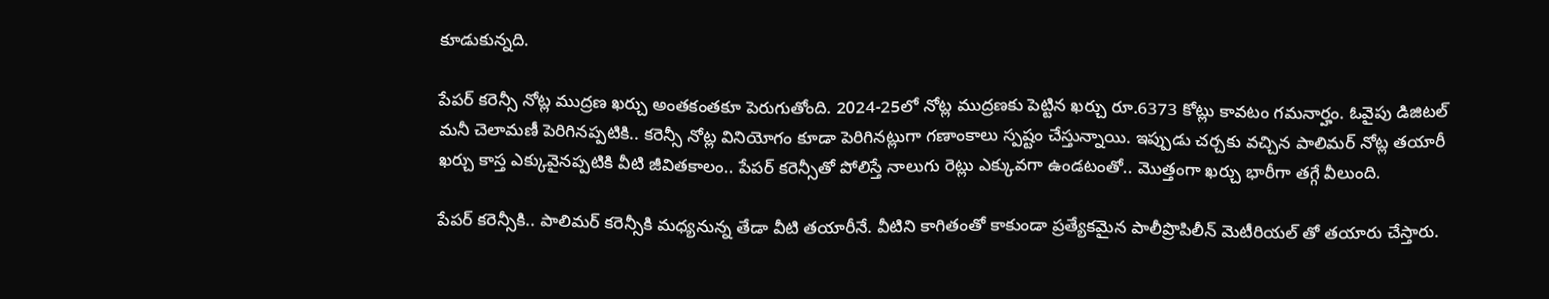కూడుకున్నది.

పేపర్ కరెన్సీ నోట్ల ముద్రణ ఖర్చు అంతకంతకూ పెరుగుతోంది. 2024-25లో నోట్ల ముద్రణకు పెట్టిన ఖర్చు రూ.6373 కోట్లు కావటం గమనార్హం. ఓవైపు డిజిటల్ మనీ చెలామణీ పెరిగినప్పటికి.. కరెన్సీ నోట్ల వినియోగం కూడా పెరిగినట్లుగా గణాంకాలు స్పష్టం చేస్తున్నాయి. ఇప్పుడు చర్చకు వచ్చిన పాలిమర్ నోట్ల తయారీ ఖర్చు కాస్త ఎక్కువైనప్పటికి వీటి జీవితకాలం.. పేపర్ కరెన్సీతో పోలిస్తే నాలుగు రెట్లు ఎక్కువగా ఉండటంతో.. మొత్తంగా ఖర్చు భారీగా తగ్గే వీలుంది.

పేపర్ కరెన్సీకి.. పాలిమర్ కరెన్సీకి మధ్యనున్న తేడా వీటి తయారీనే. వీటిని కాగితంతో కాకుండా ప్రత్యేకమైన పాలీప్రొపిలీన్ మెటీరియల్ తో తయారు చేస్తారు.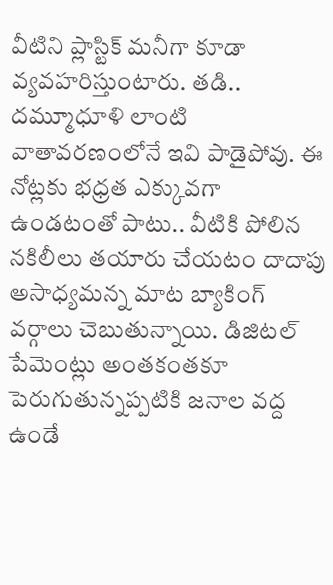వీటిని ప్లాస్టిక్ మనీగా కూడా వ్యవహరిస్తుంటారు. తడి.. దమ్మూధూళి లాంటి వాతావరణంలోనే ఇవి పాడైపోవు. ఈ నోట్లకు భధ్రత ఎక్కువగా ఉండటంతో పాటు.. వీటికి పోలిన నకిలీలు తయారు చేయటం దాదాపు అసాధ్యమన్న మాట బ్యాకింగ్ వర్గాలు చెబుతున్నాయి. డిజిటల్ పేమెంట్లు అంతకంతకూ పెరుగుతున్నప్పటికి జనాల వద్ద ఉండే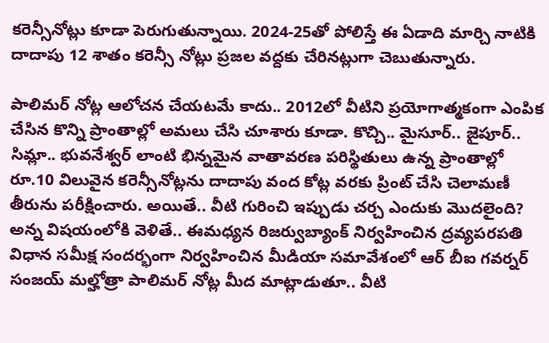కరెన్సీనోట్లు కూడా పెరుగుతున్నాయి. 2024-25తో పోలిస్తే ఈ ఏడాది మార్చి నాటికి దాదాపు 12 శాతం కరెన్సీ నోట్లు ప్రజల వద్దకు చేరినట్లుగా చెబుతున్నారు.

పాలిమర్ నోట్ల ఆలోచన చేయటమే కాదు.. 2012లో వీటిని ప్రయోగాత్మకంగా ఎంపిక చేసిన కొన్ని ప్రాంతాల్లో అమలు చేసి చూశారు కూడా. కొచ్చి.. మైసూర్.. జైపూర్.. సిమ్లా.. భువనేశ్వర్ లాంటి భిన్నమైన వాతావరణ పరిస్థితులు ఉన్న ప్రాంతాల్లో రూ.10 విలువైన కరెన్సీనోట్లను దాదాపు వంద కోట్ల వరకు ప్రింట్ చేసి చెలామణీ తీరును పరీక్షించారు. అయితే.. వీటి గురించి ఇప్పుడు చర్చ ఎందుకు మొదలైంది? అన్న విషయంలోకి వెళితే.. ఈమధ్యన రిజర్వుబ్యాంక్ నిర్వహించిన ద్రవ్యపరపతి విధాన సమీక్ష సందర్భంగా నిర్వహించిన మీడియా సమావేశంలో ఆర్ బీఐ గవర్నర్ సంజయ్ మల్హోత్రా పాలిమర్ నోట్ల మీద మాట్లాడుతూ.. వీటి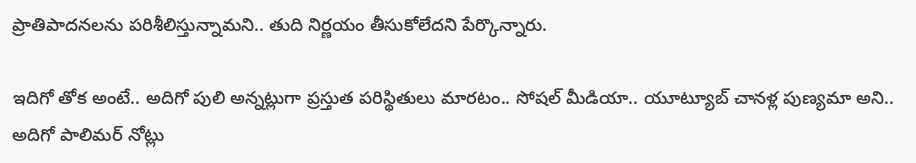ప్రాతిపాదనలను పరిశీలిస్తున్నామని.. తుది నిర్ణయం తీసుకోలేదని పేర్కొన్నారు.

ఇదిగో తోక అంటే.. అదిగో పులి అన్నట్లుగా ప్రస్తుత పరిస్థితులు మారటం.. సోషల్ మీడియా.. యూట్యూబ్ చానళ్ల పుణ్యమా అని.. అదిగో పాలిమర్ నోట్లు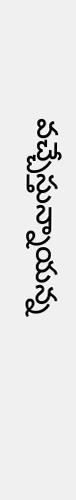వచ్చేస్తున్నాయన్న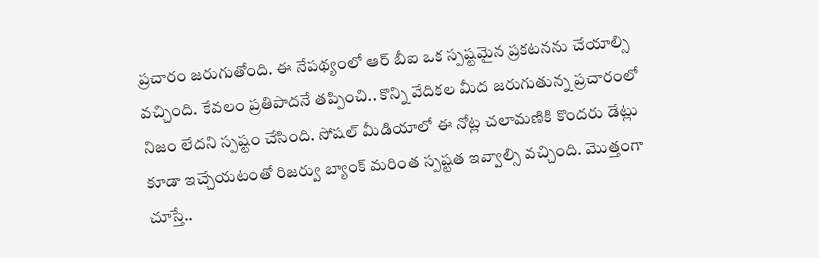ప్రచారం జరుగుతోంది. ఈ నేపథ్యంలో ఆర్ బీఐ ఒక స్పష్టమైన ప్రకటనను చేయాల్సి వచ్చింది. కేవలం ప్రతిపాదనే తప్పించి.. కొన్ని వేదికల మీద జరుగుతున్న ప్రచారంలో నిజం లేదని స్పష్టం చేసింది. సోషల్ మీడియాలో ఈ నోట్ల చలామణికి కొందరు డేట్లు కూడా ఇచ్చేయటంతో రిజర్వు బ్యాంక్ మరింత స్పష్టత ఇవ్వాల్సి వచ్చింది. మొత్తంగా చూస్తే..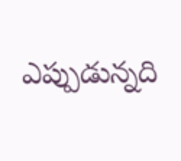ఎప్పుడున్నది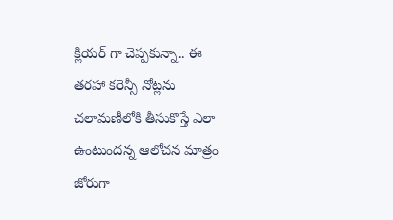క్లియర్ గా చెప్పకున్నా.. ఈ తరహా కరెన్సీ నోట్లను చలామణీలోకి తీసుకొస్తే ఎలా ఉంటుందన్న ఆలోచన మాత్రం జోరుగా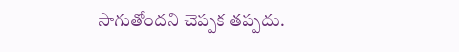సాగుతోందని చెప్పక తప్పదు.